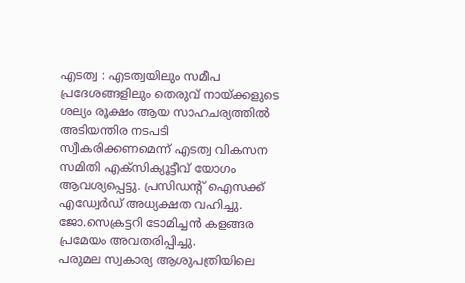എടത്വ : എടത്വയിലും സമീപ പ്രദേശങ്ങളിലും തെരുവ് നായ്ക്കളുടെ ശല്യം രൂക്ഷം ആയ സാഹചര്യത്തിൽ അടിയന്തിര നടപടി സ്വീകരിക്കണമെന്ന് എടത്വ വികസന സമിതി എക്സിക്യൂട്ടീവ് യോഗം ആവശ്യപ്പെട്ടു. പ്രസിഡന്റ് ഐസക്ക് എഡ്വേർഡ് അധ്യക്ഷത വഹിച്ചു. ജോ.സെക്രട്ടറി ടോമിച്ചൻ കളങ്ങര പ്രമേയം അവതരിപ്പിച്ചു.
പരുമല സ്വകാര്യ ആശുപത്രിയിലെ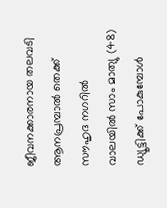ജീവനക്കാരനായ തലവടി ആനപ്രമ്പാൽ തെക്ക് സൗഹൃദ നഗറിൽ വാലയിൽ സാം മാത്യു (48) ഡ്യൂട്ടിക്ക് പോകുമ്പോൾ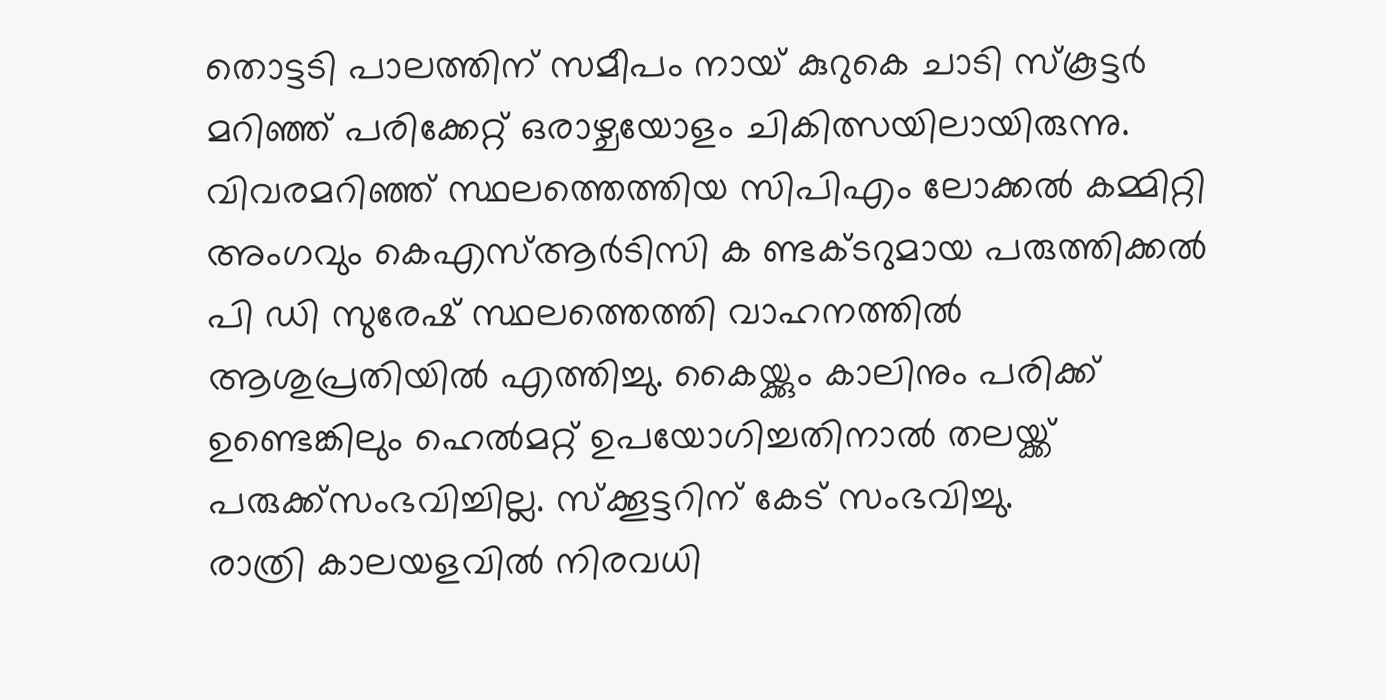തൊട്ടടി പാലത്തിന് സമീപം നായ് കുറുകെ ചാടി സ്കൂട്ടർ മറിഞ്ഞ് പരിക്കേറ്റ് ഒരാഴ്ചയോളം ചികിത്സയിലായിരുന്നു. വിവരമറിഞ്ഞ് സ്ഥലത്തെത്തിയ സിപിഎം ലോക്കൽ കമ്മിറ്റി അംഗവും കെഎസ്ആർടിസി ക ണ്ടക്ടറുമായ പരുത്തിക്കൽ പി ഡി സുരേഷ് സ്ഥലത്തെത്തി വാഹനത്തിൽ ആശുപ്രതിയിൽ എത്തിച്ചു. കൈയ്ക്കും കാലിനും പരിക്ക് ഉണ്ടെങ്കിലും ഹെൽമറ്റ് ഉപയോഗിച്ചതിനാൽ തലയ്ക്ക് പരുക്ക്സംഭവിച്ചില്ല. സ്ക്കൂട്ടറിന് കേട് സംഭവിച്ചു.
രാത്രി കാലയളവിൽ നിരവധി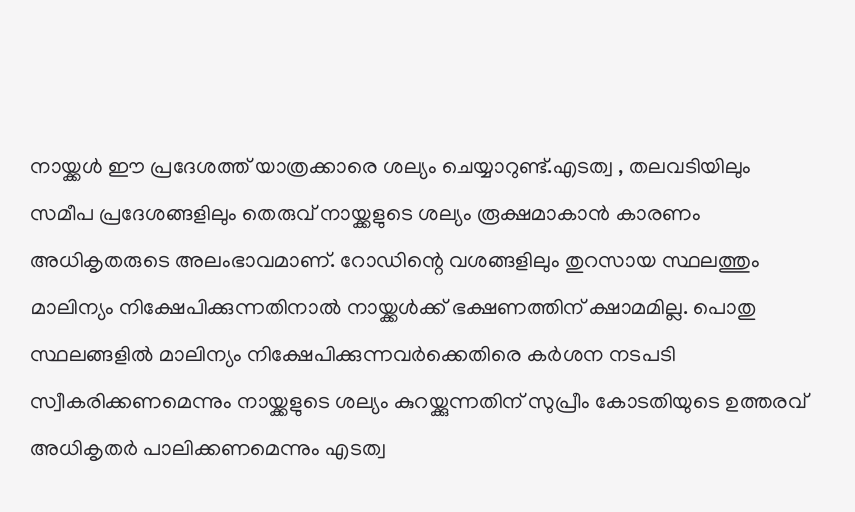നായ്ക്കൾ ഈ പ്രദേശത്ത് യാത്രക്കാരെ ശല്യം ചെയ്യാറുണ്ട്.എടത്വ , തലവടിയിലും സമീപ പ്രദേശങ്ങളിലും തെരുവ് നായ്ക്കളുടെ ശല്യം രൂക്ഷമാകാൻ കാരണം അധികൃതരുടെ അലംഭാവമാണ്. റോഡിന്റെ വശങ്ങളിലും തുറസായ സ്ഥലത്തും മാലിന്യം നിക്ഷേപിക്കുന്നതിനാൽ നായ്ക്കൾക്ക് ഭക്ഷണത്തിന് ക്ഷാമമില്ല. പൊതു സ്ഥലങ്ങളിൽ മാലിന്യം നിക്ഷേപിക്കുന്നവർക്കെതിരെ കർശന നടപടി സ്വീകരിക്കണമെന്നും നായ്ക്കളുടെ ശല്യം കുറയ്ക്കുന്നതിന് സുപ്രീം കോടതിയുടെ ഉത്തരവ് അധികൃതർ പാലിക്കണമെന്നും എടത്വ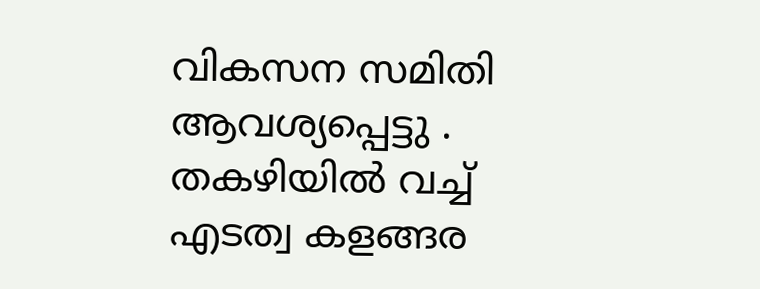വികസന സമിതി ആവശ്യപ്പെട്ടു .
തകഴിയിൽ വച്ച് എടത്വ കളങ്ങര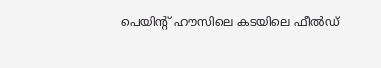പെയിന്റ് ഹൗസിലെ കടയിലെ ഫീൽഡ്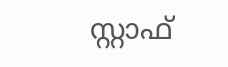സ്റ്റാഫ്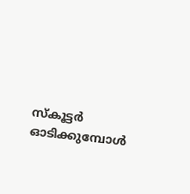സ്കൂട്ടർ ഓടിക്കുമ്പോൾ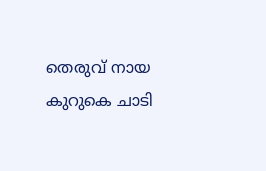തെരുവ് നായ കുറുകെ ചാടി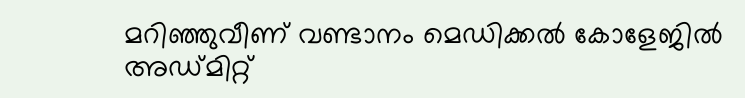മറിഞ്ഞുവീണ് വണ്ടാനം മെഡിക്കൽ കോളേജിൽ അഡ്മിറ്റ്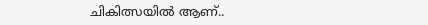ചികിത്സയിൽ ആണ്..